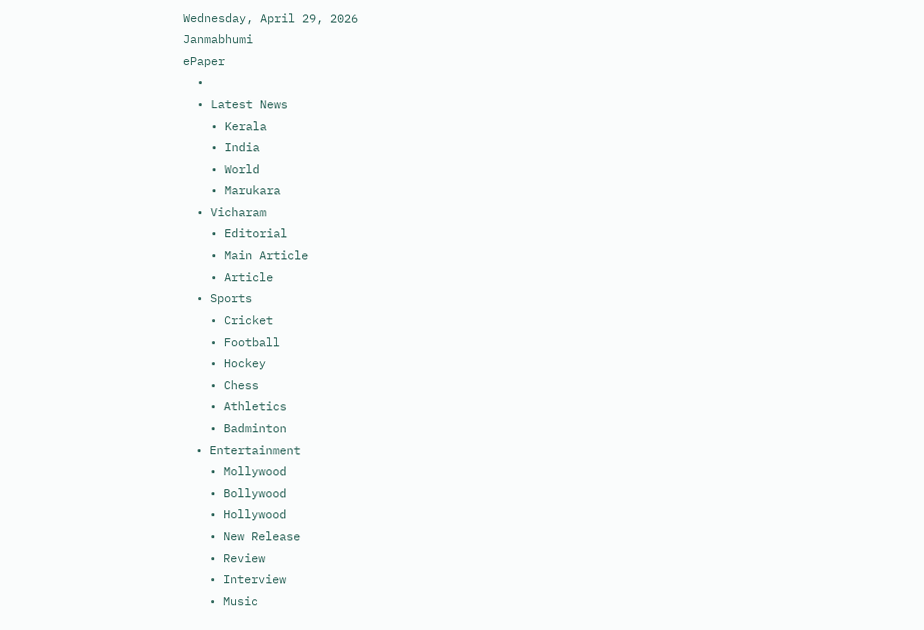Wednesday, April 29, 2026
Janmabhumi
ePaper
  •
  • Latest News
    • Kerala
    • India
    • World
    • Marukara
  • Vicharam
    • Editorial
    • Main Article
    • Article
  • Sports
    • Cricket
    • Football
    • Hockey
    • Chess
    • Athletics
    • Badminton
  • Entertainment
    • Mollywood
    • Bollywood
    • Hollywood
    • New Release
    • Review
    • Interview
    • Music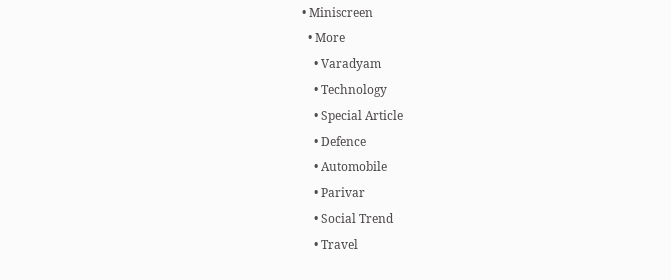• Miniscreen
  • More
    • Varadyam
    • Technology
    • Special Article
    • Defence
    • Automobile
    • Parivar
    • Social Trend
    • Travel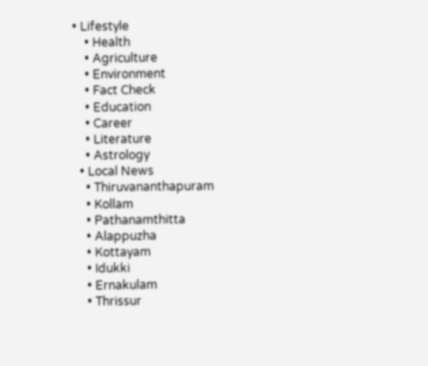• Lifestyle
    • Health
    • Agriculture
    • Environment
    • Fact Check
    • Education
    • Career
    • Literature
    • Astrology
  • Local News
    • Thiruvananthapuram
    • Kollam
    • Pathanamthitta
    • Alappuzha
    • Kottayam
    • Idukki
    • Ernakulam
    • Thrissur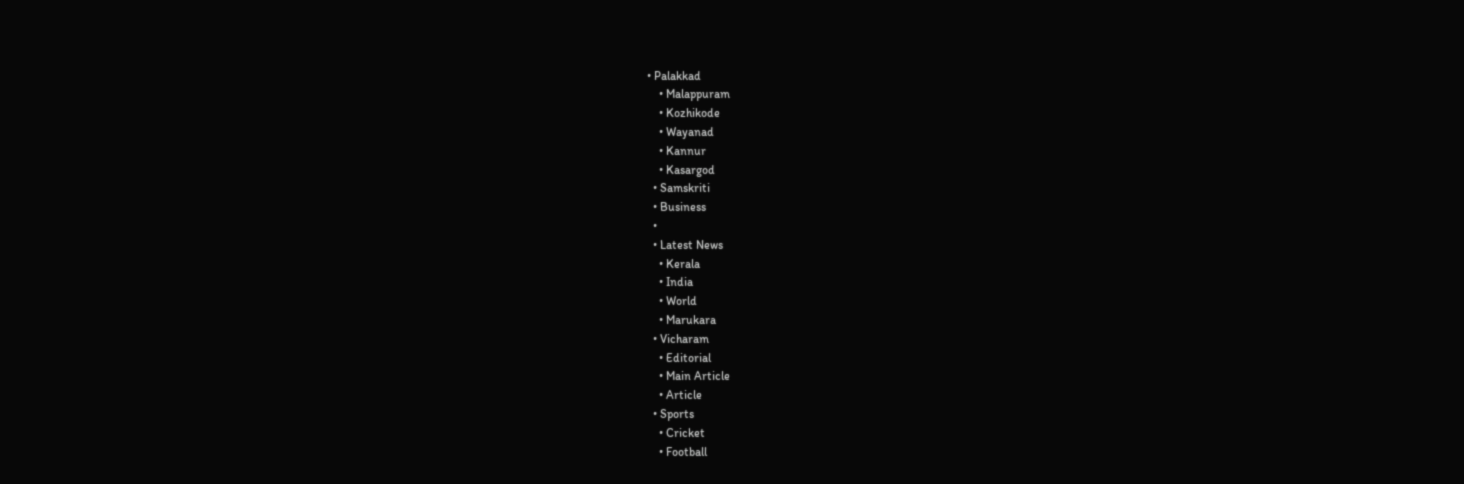• Palakkad
    • Malappuram
    • Kozhikode
    • Wayanad
    • Kannur
    • Kasargod
  • Samskriti
  • Business
  •
  • Latest News
    • Kerala
    • India
    • World
    • Marukara
  • Vicharam
    • Editorial
    • Main Article
    • Article
  • Sports
    • Cricket
    • Football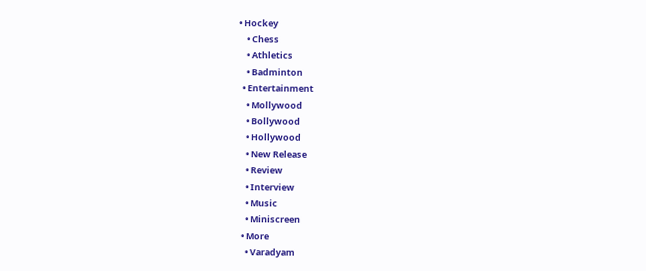• Hockey
    • Chess
    • Athletics
    • Badminton
  • Entertainment
    • Mollywood
    • Bollywood
    • Hollywood
    • New Release
    • Review
    • Interview
    • Music
    • Miniscreen
  • More
    • Varadyam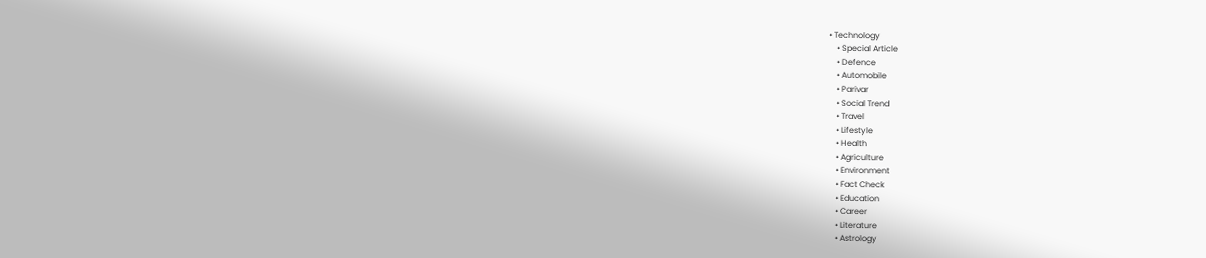• Technology
    • Special Article
    • Defence
    • Automobile
    • Parivar
    • Social Trend
    • Travel
    • Lifestyle
    • Health
    • Agriculture
    • Environment
    • Fact Check
    • Education
    • Career
    • Literature
    • Astrology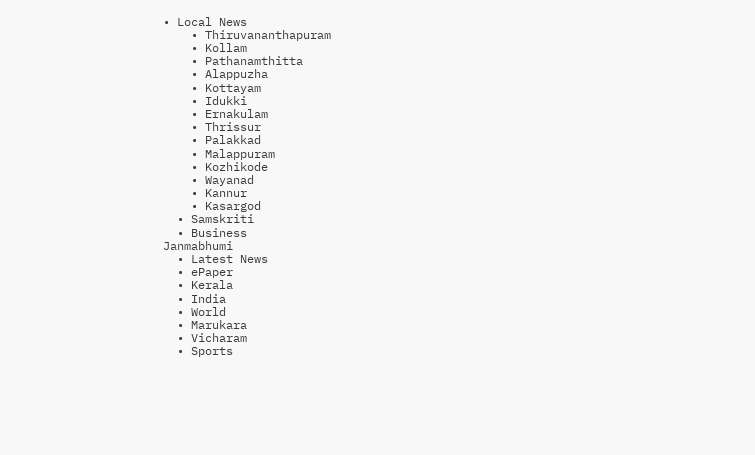• Local News
    • Thiruvananthapuram
    • Kollam
    • Pathanamthitta
    • Alappuzha
    • Kottayam
    • Idukki
    • Ernakulam
    • Thrissur
    • Palakkad
    • Malappuram
    • Kozhikode
    • Wayanad
    • Kannur
    • Kasargod
  • Samskriti
  • Business
Janmabhumi
  • Latest News
  • ePaper
  • Kerala
  • India
  • World
  • Marukara
  • Vicharam
  • Sports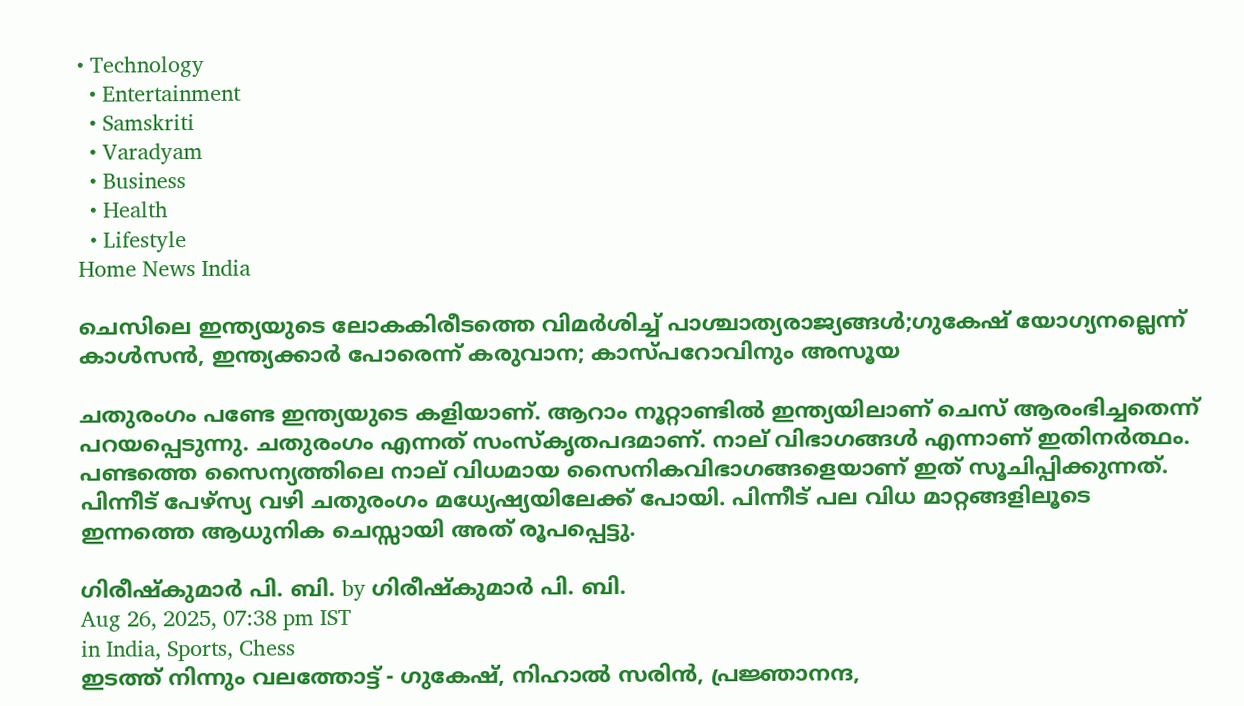• Technology
  • Entertainment
  • Samskriti
  • Varadyam
  • Business
  • Health
  • Lifestyle
Home News India

ചെസിലെ ഇന്ത്യയുടെ ലോകകിരീടത്തെ വിമര്‍ശിച്ച് പാശ്ചാത്യരാജ്യങ്ങള്‍;ഗുകേഷ് യോഗ്യനല്ലെന്ന് കാള്‍സന്‍, ഇന്ത്യക്കാര്‍ പോരെന്ന് കരുവാന; കാസ്പറോവിനും അസൂയ

ചതുരംഗം പണ്ടേ ഇന്ത്യയുടെ കളിയാണ്. ആറാം നൂറ്റാണ്ടില്‍ ഇന്ത്യയിലാണ് ചെസ് ആരംഭിച്ചതെന്ന് പറയപ്പെടുന്നു. ചതുരംഗം എന്നത് സംസ്കൃതപദമാണ്. നാല് വിഭാഗങ്ങള്‍ എന്നാണ് ഇതിനര്‍ത്ഥം. പണ്ടത്തെ സൈന്യത്തിലെ നാല് വിധമായ സൈനികവിഭാഗങ്ങളെയാണ് ഇത് സൂചിപ്പിക്കുന്നത്. പിന്നീട് പേഴ്സ്യ വഴി ചതുരംഗം മധ്യേഷ്യയിലേക്ക് പോയി. പിന്നീട് പല വിധ മാറ്റങ്ങളിലൂടെ ഇന്നത്തെ ആധുനിക ചെസ്സായി അത് രൂപപ്പെട്ടു.

ഗിരീഷ്‌കുമാര്‍ പി. ബി. by ഗിരീഷ്‌കുമാര്‍ പി. ബി.
Aug 26, 2025, 07:38 pm IST
in India, Sports, Chess
ഇടത്ത് നിന്നും വലത്തോട്ട് - ഗുകേഷ്, നിഹാല്‍ സരിന്‍, പ്രജ്ഞാനന്ദ,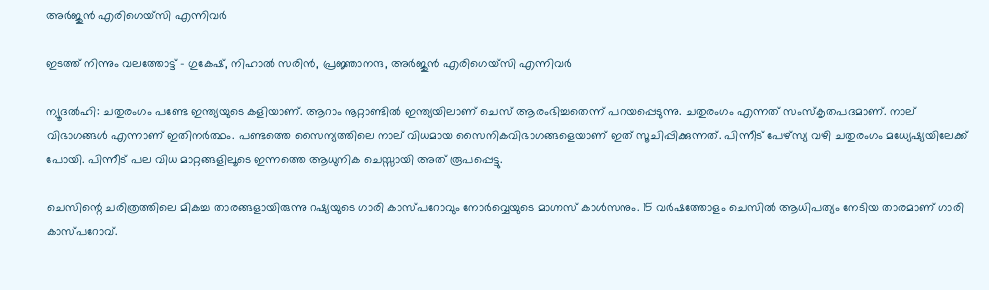അര്‍ജുന്‍ എരിഗെയ്സി എന്നിവര്‍

ഇടത്ത് നിന്നും വലത്തോട്ട് - ഗുകേഷ്, നിഹാല്‍ സരിന്‍, പ്രജ്ഞാനന്ദ, അര്‍ജുന്‍ എരിഗെയ്സി എന്നിവര്‍

ന്യൂദല്‍ഹി: ചതുരംഗം പണ്ടേ ഇന്ത്യയുടെ കളിയാണ്. ആറാം നൂറ്റാണ്ടില്‍ ഇന്ത്യയിലാണ് ചെസ് ആരംഭിച്ചതെന്ന് പറയപ്പെടുന്നു. ചതുരംഗം എന്നത് സംസ്കൃതപദമാണ്. നാല് വിഭാഗങ്ങള്‍ എന്നാണ് ഇതിനര്‍ത്ഥം. പണ്ടത്തെ സൈന്യത്തിലെ നാല് വിധമായ സൈനികവിഭാഗങ്ങളെയാണ് ഇത് സൂചിപ്പിക്കുന്നത്. പിന്നീട് പേഴ്സ്യ വഴി ചതുരംഗം മധ്യേഷ്യയിലേക്ക് പോയി. പിന്നീട് പല വിധ മാറ്റങ്ങളിലൂടെ ഇന്നത്തെ ആധുനിക ചെസ്സായി അത് രൂപപ്പെട്ടു.

ചെസിന്റെ ചരിത്രത്തിലെ മികച്ച താരങ്ങളായിരുന്നു റഷ്യയുടെ ഗാരി കാസ്പറോവും നോര്‍വ്വെയുടെ മാഗ്നസ് കാള്‍സനും. 15 വര്‍ഷത്തോളം ചെസില്‍ ആധിപത്യം നേടിയ താരമാണ് ഗാരി കാസ്പറോവ്.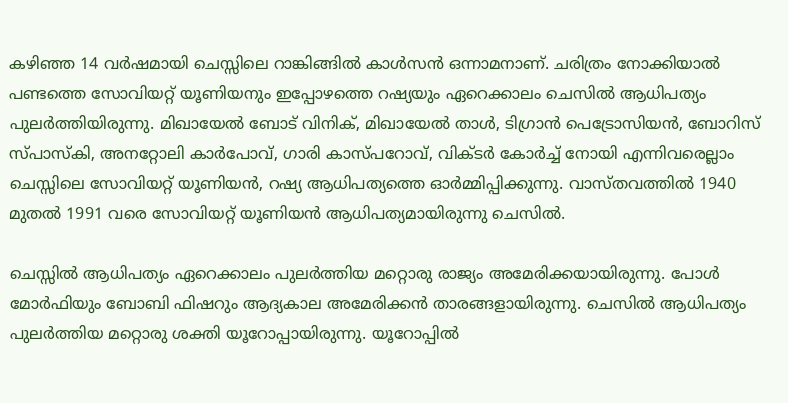കഴിഞ്ഞ 14 വര്‍ഷമായി ചെസ്സിലെ റാങ്കിങ്ങില്‍ കാള്‍സന്‍ ഒന്നാമനാണ്. ചരിത്രം നോക്കിയാല്‍ പണ്ടത്തെ സോവിയറ്റ് യൂണിയനും ഇപ്പോഴത്തെ റഷ്യയും ഏറെക്കാലം ചെസില്‍ ആധിപത്യം പുലര്‍ത്തിയിരുന്നു. മിഖായേല്‍ ബോട് വിനിക്, മിഖായേല്‍ താള്‍, ടിഗ്രാന്‍ പെട്രോസിയന്‍, ബോറിസ് സ്പാസ്കി, അനറ്റോലി കാര്‍പോവ്, ഗാരി കാസ്പറോവ്, വിക്ടര്‍ കോര്‍ച്ച് നോയി എന്നിവരെല്ലാം ചെസ്സിലെ സോവിയറ്റ് യൂണിയന്‍, റഷ്യ ആധിപത്യത്തെ ഓര്‍മ്മിപ്പിക്കുന്നു. വാസ്തവത്തില്‍ 1940 മുതല്‍ 1991 വരെ സോവിയറ്റ് യൂണിയന്‍ ആധിപത്യമായിരുന്നു ചെസില്‍.

ചെസ്സില്‍ ആധിപത്യം ഏറെക്കാലം പുലര്‍ത്തിയ മറ്റൊരു രാജ്യം അമേരിക്കയായിരുന്നു. പോള്‍ മോര്‍ഫിയും ബോബി ഫിഷറും ആദ്യകാല അമേരിക്കന്‍ താരങ്ങളായിരുന്നു. ചെസില്‍ ആധിപത്യം പുലര്‍ത്തിയ മറ്റൊരു ശക്തി യൂറോപ്പായിരുന്നു. യൂറോപ്പില്‍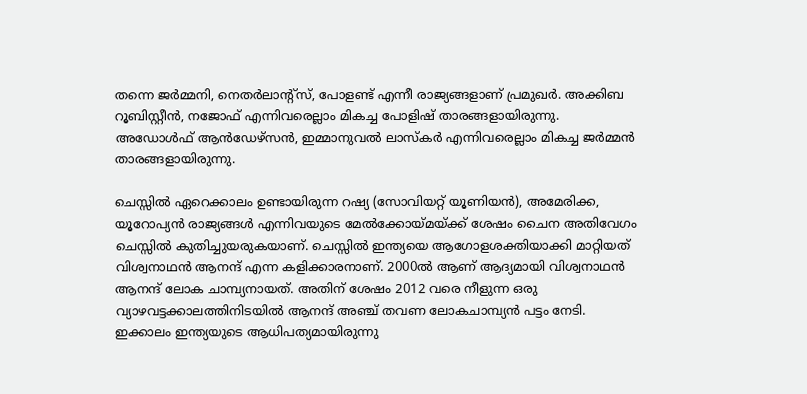തന്നെ ജര്‍മ്മനി, നെതര്‍ലാന്‍റ്സ്, പോളണ്ട് എന്നീ രാജ്യങ്ങളാണ് പ്രമുഖര്‍. അക്കിബ റൂബിസ്റ്റീന്‍, നജോഫ് എന്നിവരെല്ലാം മികച്ച പോളിഷ് താരങ്ങളായിരുന്നു. അഡോള്‍ഫ് ആന്‍ഡേഴ്സന്‍, ഇമ്മാനുവല്‍ ലാസ്കര്‍ എന്നിവരെല്ലാം മികച്ച ജര്‍മ്മന്‍ താരങ്ങളായിരുന്നു.

ചെസ്സില്‍ ഏറെക്കാലം ഉണ്ടായിരുന്ന റഷ്യ (സോവിയറ്റ് യൂണിയന്‍), അമേരിക്ക, യൂറോപ്യന്‍ രാജ്യങ്ങള്‍ എന്നിവയുടെ മേല്‍ക്കോയ്‌മയ്‌ക്ക് ശേഷം ചൈന അതിവേഗം ചെസ്സില്‍ കുതിച്ചുയരുകയാണ്. ചെസ്സില്‍ ഇന്ത്യയെ ആഗോളശക്തിയാക്കി മാറ്റിയത് വിശ്വനാഥന്‍ ആനന്ദ് എന്ന കളിക്കാരനാണ്. 2000ല്‍ ആണ് ആദ്യമായി വിശ്വനാഥന്‍ ആനന്ദ് ലോക ചാമ്പ്യനായത്. അതിന് ശേഷം 2012 വരെ നീളുന്ന ഒരു വ്യാഴവട്ടക്കാലത്തിനിടയില്‍ ആനന്ദ് അഞ്ച് തവണ ലോകചാമ്പ്യന്‍ പട്ടം നേടി. ഇക്കാലം ഇന്ത്യയുടെ ആധിപത്യമായിരുന്നു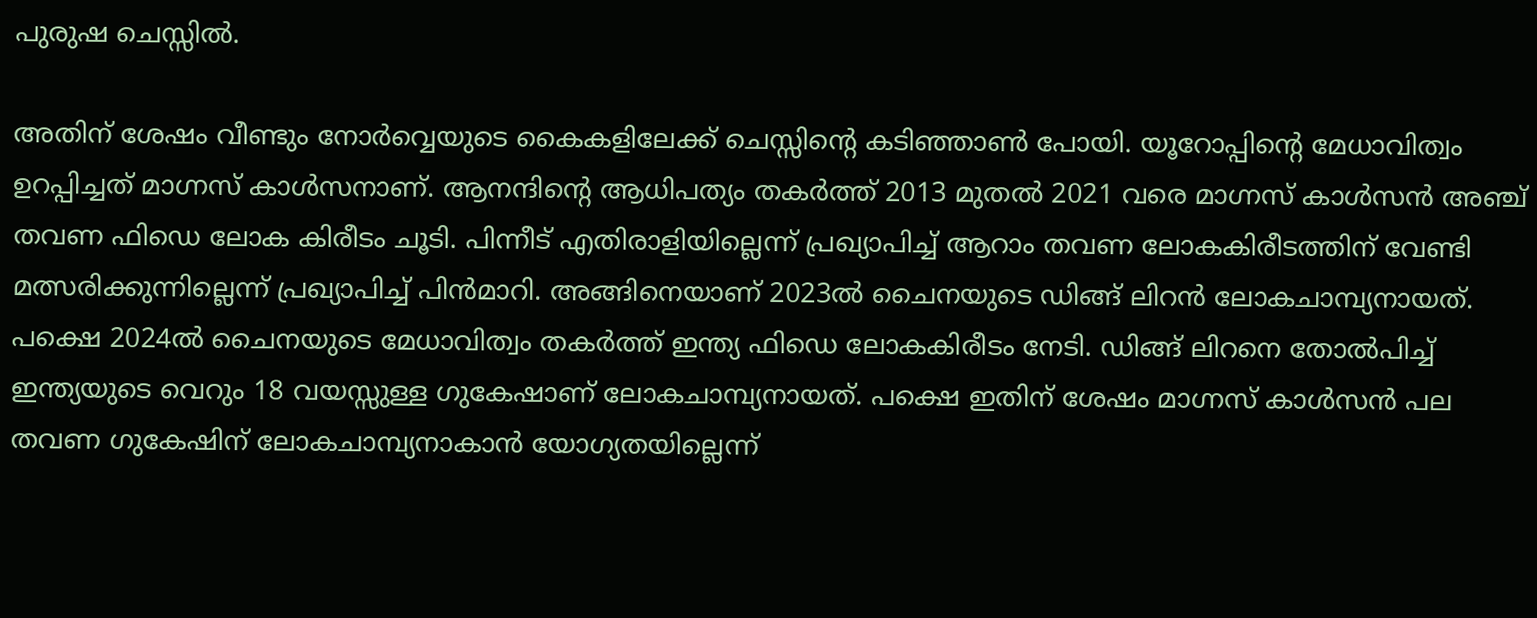പുരുഷ ചെസ്സില്‍.

അതിന് ശേഷം വീണ്ടും നോര്‍വ്വെയുടെ കൈകളിലേക്ക് ചെസ്സിന്റെ കടിഞ്ഞാണ്‍ പോയി. യൂറോപ്പിന്റെ മേധാവിത്വം ഉറപ്പിച്ചത് മാഗ്നസ് കാള്‍സനാണ്. ആനന്ദിന്റെ ആധിപത്യം തകര്‍ത്ത് 2013 മുതല്‍ 2021 വരെ മാഗ്നസ് കാള്‍സന്‍ അഞ്ച് തവണ ഫിഡെ ലോക കിരീടം ചൂടി. പിന്നീട് എതിരാളിയില്ലെന്ന് പ്രഖ്യാപിച്ച് ആറാം തവണ ലോകകിരീടത്തിന് വേണ്ടി മത്സരിക്കുന്നില്ലെന്ന് പ്രഖ്യാപിച്ച് പിന്‍മാറി. അങ്ങിനെയാണ് 2023ല്‍ ചൈനയുടെ ഡിങ്ങ് ലിറന്‍ ലോകചാമ്പ്യനായത്. പക്ഷെ 2024ല്‍ ചൈനയുടെ മേധാവിത്വം തകര്‍ത്ത് ഇന്ത്യ ഫിഡെ ലോകകിരീടം നേടി. ഡിങ്ങ് ലിറനെ തോല്‍പിച്ച് ഇന്ത്യയുടെ വെറും 18 വയസ്സുള്ള ഗുകേഷാണ് ലോകചാമ്പ്യനായത്. പക്ഷെ ഇതിന് ശേഷം മാഗ്നസ് കാള്‍സന്‍ പല തവണ ഗുകേഷിന് ലോകചാമ്പ്യനാകാന്‍ യോഗ്യതയില്ലെന്ന്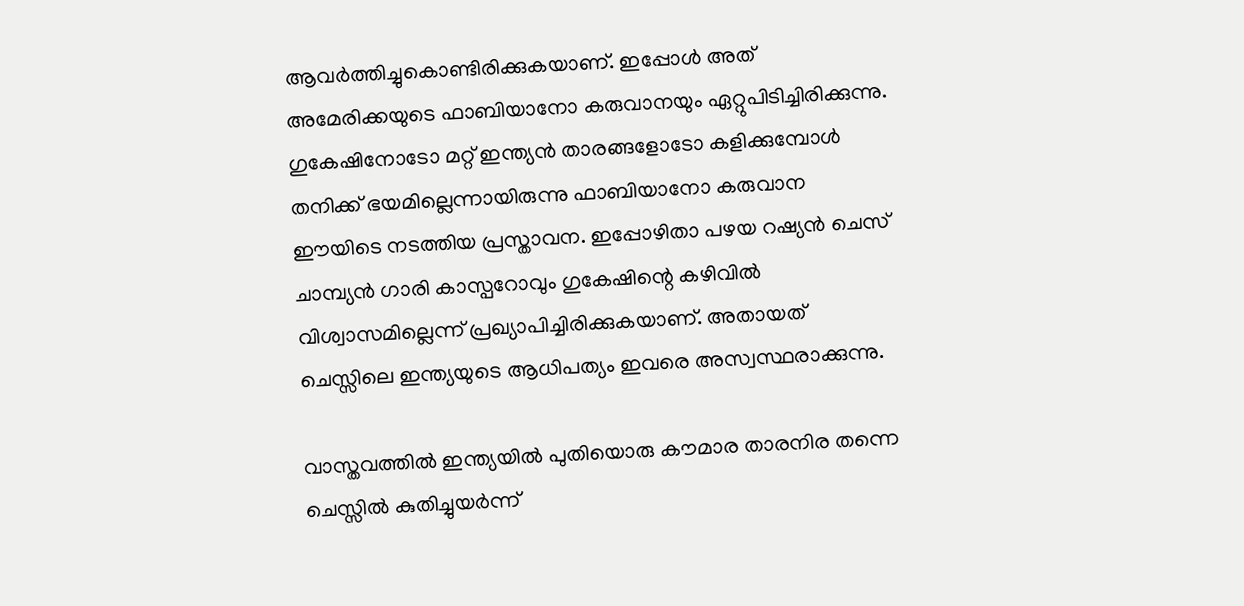ആവര്‍ത്തിച്ചുകൊണ്ടിരിക്കുകയാണ്. ഇപ്പോള്‍ അത് അമേരിക്കയുടെ ഫാബിയാനോ കരുവാനയും ഏറ്റുപിടിച്ചിരിക്കുന്നു. ഗുകേഷിനോടോ മറ്റ് ഇന്ത്യന്‍ താരങ്ങളോടോ കളിക്കുമ്പോള്‍ തനിക്ക് ഭയമില്ലെന്നായിരുന്നു ഫാബിയാനോ കരുവാന ഈയിടെ നടത്തിയ പ്രസ്താവന. ഇപ്പോഴിതാ പഴയ റഷ്യന്‍ ചെസ് ചാമ്പ്യന്‍ ഗാരി കാസ്പറോവും ഗുകേഷിന്റെ കഴിവില്‍ വിശ്വാസമില്ലെന്ന് പ്രഖ്യാപിച്ചിരിക്കുകയാണ്. അതായത് ചെസ്സിലെ ഇന്ത്യയുടെ ആധിപത്യം ഇവരെ അസ്വസ്ഥരാക്കുന്നു.

വാസ്തവത്തില്‍ ഇന്ത്യയില്‍ പുതിയൊരു കൗമാര താരനിര തന്നെ ചെസ്സില്‍ കുതിച്ചുയര്‍ന്ന്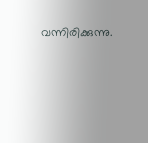വന്നിരിക്കുന്നു.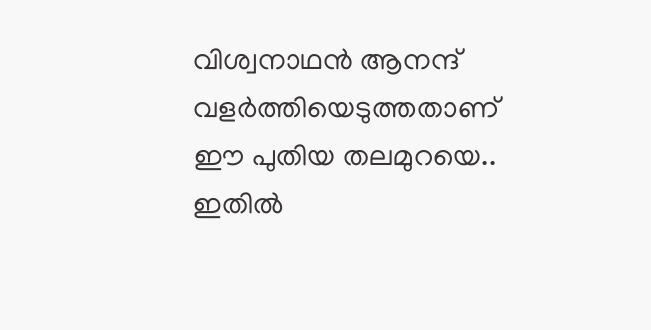വിശ്വനാഥന്‍ ആനന്ദ് വളര്‍ത്തിയെടുത്തതാണ് ഈ പുതിയ തലമുറയെ.. ഇതില്‍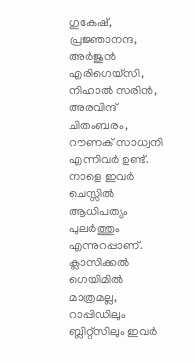ഗുകേഷ്, പ്രജ്ഞാനന്ദ, അര്‍ജുന്‍ എരിഗെയ്സി, നിഹാല്‍ സരിന്‍, അരവിന്ദ് ചിതംബരം, റൗണക് സാധ്വനി എന്നിവര്‍ ഉണ്ട്. നാളെ ഇവര്‍ ചെസ്സില്‍ ആധിപത്യം പുലര്‍ത്തും എന്നുറപ്പാണ്. ക്ലാസിക്കല്‍ ഗെയിമില്‍ മാത്രമല്ല, റാപ്പിഡിലും ബ്ലിറ്റ്സിലും ഇവര്‍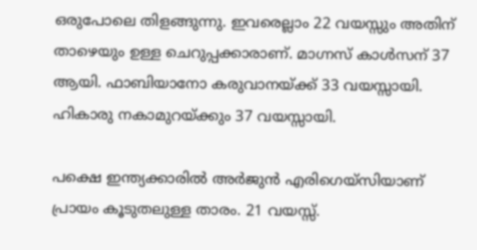ഒരുപോലെ തിളങ്ങുന്നു. ഇവരെല്ലാം 22 വയസ്സും അതിന് താഴെയും ഉള്ള ചെറുപ്പക്കാരാണ്. മാഗ്നസ് കാള്‍സന് 37 ആയി. ഫാബിയാനോ കരുവാനയ്‌ക്ക് 33 വയസ്സായി. ഹികാരു നകാമുറയ്‌ക്കും 37 വയസ്സായി.

പക്ഷെ ഇന്ത്യക്കാരില്‍ അര്‍ജുന്‍ എരിഗെയ്സിയാണ് പ്രായം കൂടുതലുള്ള താരം. 21 വയസ്സ്.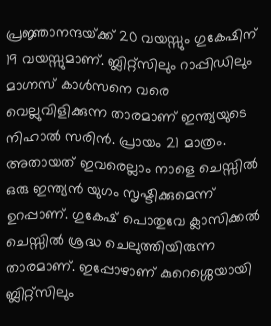പ്രജ്ഞാനന്ദയ്‌ക്ക് 20 വയസ്സും ഗുകേഷിന് 19 വയസ്സുമാണ്. ബ്ലിറ്റ്സിലും റാപ്പിഡിലും മാഗ്നസ് കാള്‍സനെ വരെ വെല്ലുവിളിക്കുന്ന താരമാണ് ഇന്ത്യയുടെ നിഹാല്‍ സരിന്‍. പ്രായം 21 മാത്രം. അതായത് ഇവരെല്ലാം നാളെ ചെസ്സില്‍ ഒരു ഇന്ത്യന്‍ യുഗം സൃഷ്ടിക്കുമെന്ന് ഉറപ്പാണ്. ഗുകേഷ് പൊതുവേ ക്ലാസിക്കല്‍ ചെസ്സില്‍ ശ്രദ്ധ ചെലുത്തിയിരുന്ന താരമാണ്. ഇപ്പോഴാണ് കുറെശ്ശെയായി ബ്ലിറ്റ്സിലും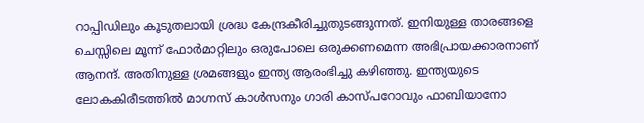റാപ്പിഡിലും കൂടുതലായി ശ്രദ്ധ കേന്ദ്രകീരിച്ചുതുടങ്ങുന്നത്. ഇനിയുള്ള താരങ്ങളെ ചെസ്സിലെ മൂന്ന് ഫോര്‍മാറ്റിലും ഒരുപോലെ ഒരുക്കണമെന്ന അഭിപ്രായക്കാരനാണ് ആനന്ദ്. അതിനുള്ള ശ്രമങ്ങളും ഇന്ത്യ ആരംഭിച്ചു കഴിഞ്ഞു. ഇന്ത്യയുടെ ലോകകിരീടത്തില്‍ മാഗ്നസ് കാള്‍സനും ഗാരി കാസ്പറോവും ഫാബിയാനോ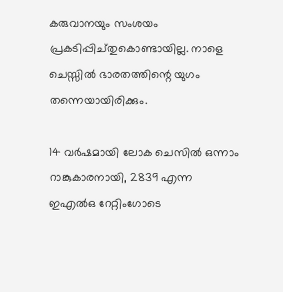കരുവാനയും സംശയം പ്രകടിപ്പിച്തുകൊണ്ടായില്ല. നാളെ ചെസ്സില്‍ ഭാരതത്തിന്റെ യുഗം തന്നെയായിരിക്കും.

14 വര്‍ഷമായി ലോക ചെസില്‍ ഒന്നാം റാങ്കുകാരനായി, 2839 എന്ന ഇഎല്‍ഒ റേറ്റിംഗോടെ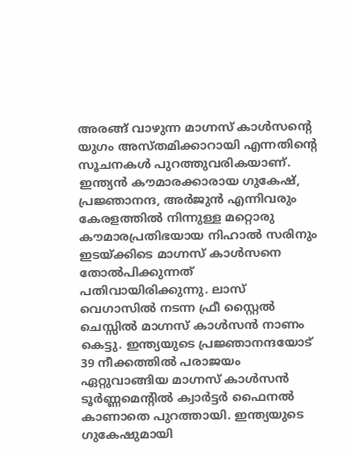അരങ്ങ് വാഴുന്ന മാഗ്നസ് കാള്‍സന്റെ യുഗം അസ്തമിക്കാറായി എന്നതിന്റെ സൂചനകള്‍ പുറത്തുവരികയാണ്. ഇന്ത്യന്‍ കൗമാരക്കാരായ ഗുകേഷ്, പ്രജ്ഞാനന്ദ, അര്‍ജുന്‍ എന്നിവരും കേരളത്തില്‍ നിന്നുള്ള മറ്റൊരു കൗമാരപ്രതിഭയായ നിഹാല്‍ സരിനും ഇടയ്‌ക്കിടെ മാഗ്നസ് കാള്‍സനെ തോല്‍പിക്കുന്നത് പതിവായിരിക്കുന്നു. ലാസ് വെഗാസില്‍ നടന്ന ഫ്രീ സ്റ്റൈല്‍ ചെസ്സില്‍ മാഗ്നസ് കാള്‍സന്‍ നാണം കെട്ടു. ഇന്ത്യയുടെ പ്രജ്ഞാനന്ദയോട് 39 നീക്കത്തില്‍ പരാജയം ഏറ്റുവാങ്ങിയ മാഗ്നസ് കാള്‍സന്‍ ടൂര്‍ണ്ണമെന്‍റില്‍ ക്വാര്‍ട്ടര്‍ ഫൈനല്‍ കാണാതെ പുറത്തായി. ഇന്ത്യയുടെ ഗുകേഷുമായി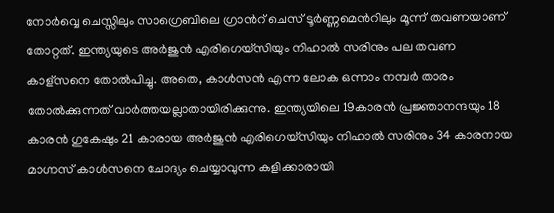നോര്‍വ്വെ ചെസ്സിലും സാഗ്രെബിലെ ഗ്രാന്‍റ് ചെസ് ടൂര്‍ണ്ണമെന്‍റിലും മൂന്ന് തവണയാണ് തോറ്റത്. ഇന്ത്യയുടെ അര്‍ജുന്‍ എരിഗെയ്സിയും നിഹാല്‍ സരിനും പല തവണ കാള്സനെ തോല്‍പിച്ചു. അതെ, കാള്‍സന്‍ എന്ന ലോക ഒന്നാം നമ്പര്‍ താരം തോല്‍ക്കുന്നത് വാര്‍ത്തയല്ലാതായിരിക്കുന്നു. ഇന്ത്യയിലെ 19കാരന്‍ പ്രജ്ഞാനന്ദയും 18 കാരന്‍ ഗുകേഷും 21 കാരായ അര്‍ജുന്‍ എരിഗെയ്സിയും നിഹാല്‍ സരിനും 34 കാരനായ മാഗ്നസ് കാള്‍സനെ ചോദ്യം ചെയ്യാവുന്ന കളിക്കാരായി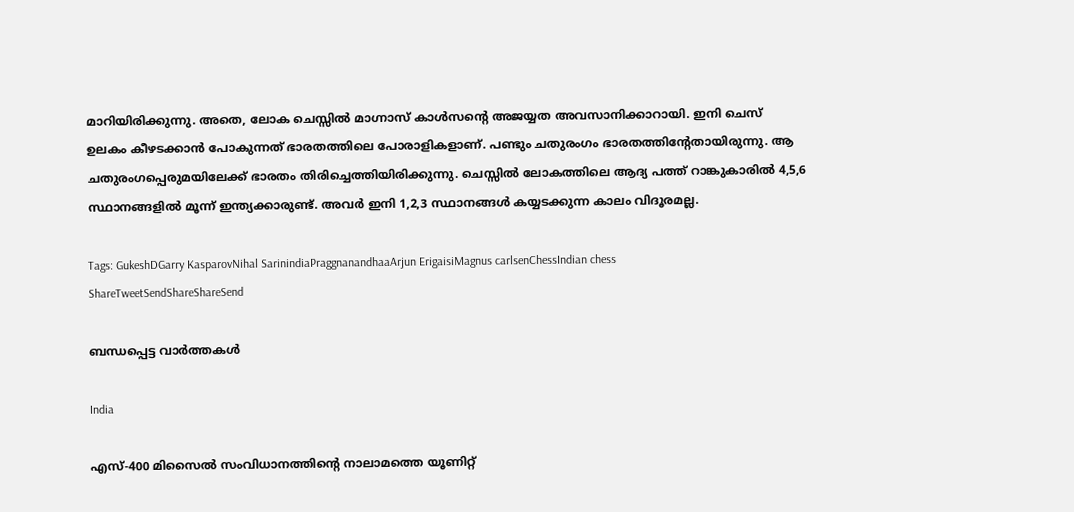മാറിയിരിക്കുന്നു. അതെ, ലോക ചെസ്സില്‍ മാഗ്നാസ് കാള്‍സന്റെ അജയ്യത അവസാനിക്കാറായി. ഇനി ചെസ് ഉലകം കീഴടക്കാന്‍ പോകുന്നത് ഭാരതത്തിലെ പോരാളികളാണ്. പണ്ടും ചതുരംഗം ഭാരതത്തിന്‍റേതായിരുന്നു. ആ ചതുരംഗപ്പെരുമയിലേക്ക് ഭാരതം തിരിച്ചെത്തിയിരിക്കുന്നു. ചെസ്സില്‍ ലോകത്തിലെ ആദ്യ പത്ത് റാങ്കുകാരില്‍ 4,5,6 സ്ഥാനങ്ങളില്‍ മൂന്ന് ഇന്ത്യക്കാരുണ്ട്. അവര്‍ ഇനി 1,2,3 സ്ഥാനങ്ങള്‍ കയ്യടക്കുന്ന കാലം വിദൂരമല്ല.

Tags: GukeshDGarry KasparovNihal SarinindiaPraggnanandhaaArjun ErigaisiMagnus carlsenChessIndian chess
ShareTweetSendShareShareSend

ബന്ധപ്പെട്ട വാര്‍ത്തകള്‍

India

എസ്-400 മിസൈൽ സംവിധാനത്തിന്റെ നാലാമത്തെ യൂണിറ്റ്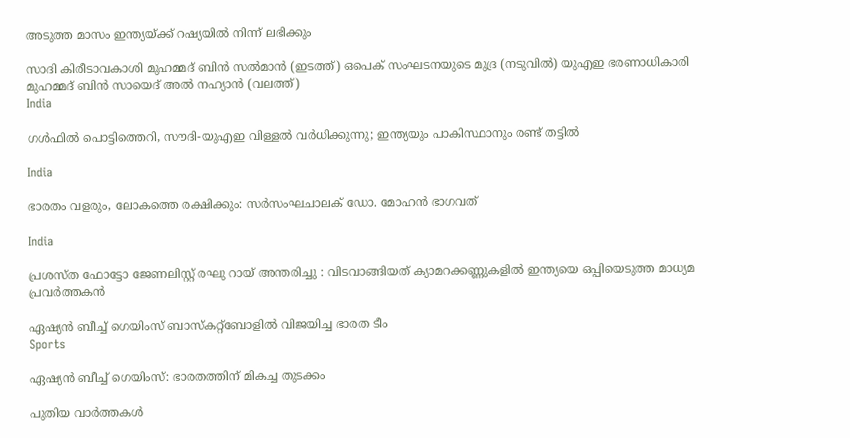അടുത്ത മാസം ഇന്ത്യയ്‌ക്ക് റഷ്യയിൽ നിന്ന് ലഭിക്കും

സാദി കിരീടാവകാശി മുഹമ്മദ് ബിന്‍ സല്‍മാന്‍ (ഇടത്ത്) ഒപെക് സംഘടനയുടെ മുദ്ര (നടുവില്‍) യുഎഇ ഭരണാധികാരി മുഹമ്മദ് ബിന്‍ സായെദ് അല്‍ നഹ്യാന്‍ (വലത്ത്)
India

ഗള്‍ഫില്‍ പൊട്ടിത്തെറി, സൗദി-യുഎഇ വിള്ളല്‍ വര്‍ധിക്കുന്നു; ഇന്ത്യയും പാകിസ്ഥാനും രണ്ട് തട്ടില്‍

India

ഭാരതം വളരും, ലോകത്തെ രക്ഷിക്കും: സര്‍സംഘചാലക് ഡോ. മോഹന്‍ ഭാഗവത്

India

പ്രശസ്ത ഫോട്ടോ ജേണലിസ്റ്റ് രഘു റായ് അന്തരിച്ചു : വിടവാങ്ങിയത് ക്യാമറക്കണ്ണുകളിൽ ഇന്ത്യയെ ഒപ്പിയെടുത്ത മാധ്യമ പ്രവർത്തകൻ

ഏഷ്യന്‍ ബീച്ച് ഗെയിംസ് ബാസ്‌കറ്റ്‌ബോളില്‍ വിജയിച്ച ഭാരത ടീം
Sports

ഏഷ്യന്‍ ബീച്ച് ഗെയിംസ്: ഭാരതത്തിന് മികച്ച തുടക്കം

പുതിയ വാര്‍ത്തകള്‍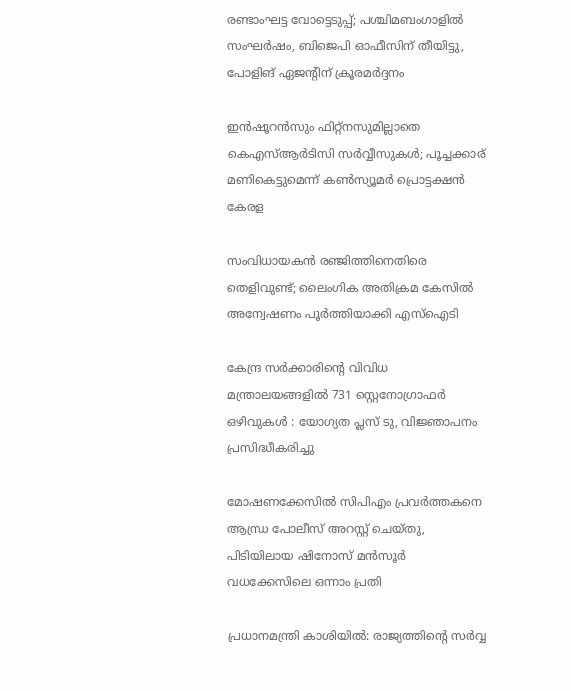രണ്ടാംഘട്ട വോട്ടെടുപ്പ്; പശ്ചിമബംഗാളിൽ സംഘർഷം, ബിജെപി ഓഫീസിന് തീയിട്ടു, പോളിങ് ഏജൻ്റിന് ക്രൂരമർദ്ദനം

ഇന്‍ഷൂറന്‍സും ഫിറ്റ്‌നസുമില്ലാതെ കെഎസ്ആര്‍ടിസി സര്‍വ്വീസുകൾ; പൂച്ചക്കാര് മണികെട്ടുമെന്ന് കണ്‍സ്യൂമര്‍ പ്രൊട്ടക്ഷന്‍ കേരള

സംവിധായകൻ രഞ്ജിത്തിനെതിരെ തെളിവുണ്ട്; ലൈംഗിക അതിക്രമ കേസില്‍ അന്വേഷണം പൂര്‍ത്തിയാക്കി എസ്ഐടി

കേന്ദ്ര സർക്കാരിന്റെ വിവിധ മന്ത്രാലയങ്ങളിൽ 731 സ്റ്റെനോഗ്രാഫർ ഒഴിവുകൾ : യോഗ്യത പ്ലസ് ടു, വിജ്ഞാപനം പ്രസിദ്ധീകരിച്ചു

മോഷണക്കേസിൽ സിപിഎം പ്രവര്‍ത്തകനെ ആന്ധ്ര പോലീസ് അറസ്റ്റ് ചെയ്തു, പിടിയിലായ ഷിനോസ് മന്‍സൂര്‍ വധക്കേസിലെ ഒന്നാം പ്രതി

പ്രധാനമന്ത്രി കാശിയിൽ: രാജ്യത്തിന്റെ സർവ്വ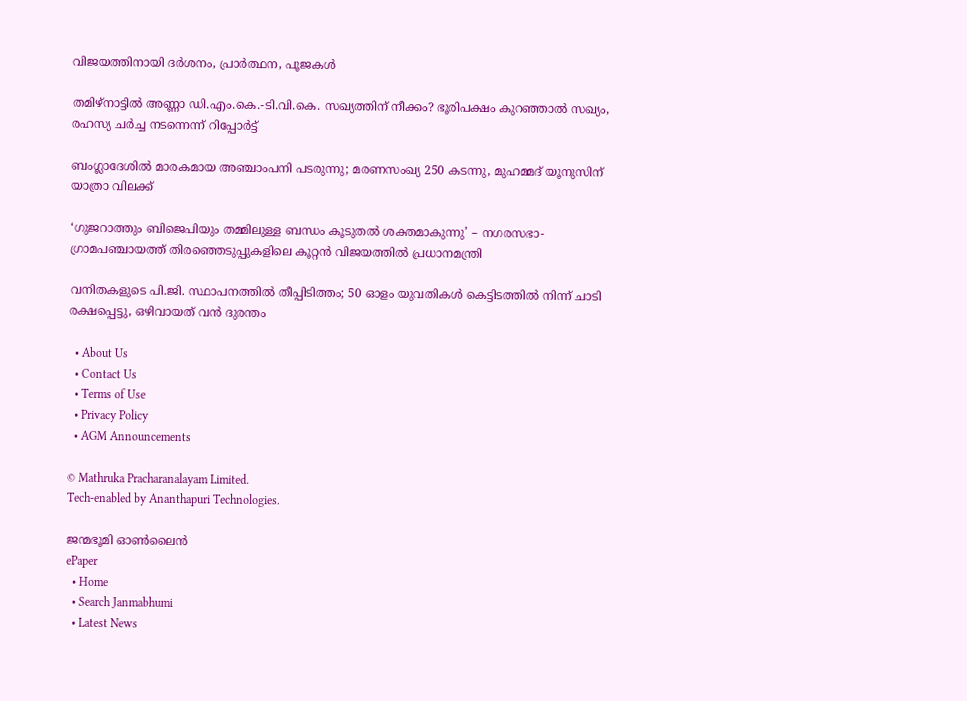വിജയത്തിനായി ദർശനം, പ്രാർത്ഥന, പൂജകൾ

തമിഴ്‌നാട്ടിൽ അണ്ണാ ഡി.എം.കെ.-ടി.വി.കെ. സഖ്യത്തിന് നീക്കം? ഭൂരിപക്ഷം കുറഞ്ഞാൽ സഖ്യം, രഹസ്യ ചർച്ച നടന്നെന്ന് റിപ്പോർട്ട്

ബംഗ്ലാദേശില്‍ മാരകമായ അഞ്ചാംപനി പടരുന്നു; മരണസംഖ്യ 250 കടന്നു, മുഹമ്മദ് യൂനുസിന് യാത്രാ വിലക്ക്

‘ഗുജറാത്തും ബിജെപിയും തമ്മിലുള്ള ബന്ധം കൂടുതൽ ശക്തമാകുന്നു’ – നഗരസഭാ-ഗ്രാമപഞ്ചായത്ത് തിരഞ്ഞെടുപ്പുകളിലെ കൂറ്റൻ വിജയത്തിൽ പ്രധാനമന്ത്രി

വനിതകളുടെ പി.ജി. സ്ഥാപനത്തിൽ തീപ്പിടിത്തം; 50 ഓളം യുവതികൾ കെട്ടിടത്തിൽ നിന്ന് ചാടി രക്ഷപ്പെട്ടു, ഒഴിവായത് വന്‍ ദുരന്തം

  • About Us
  • Contact Us
  • Terms of Use
  • Privacy Policy
  • AGM Announcements

© Mathruka Pracharanalayam Limited.
Tech-enabled by Ananthapuri Technologies.

ജന്മഭൂമി ഓണ്‍ലൈന്‍
ePaper
  • Home
  • Search Janmabhumi
  • Latest News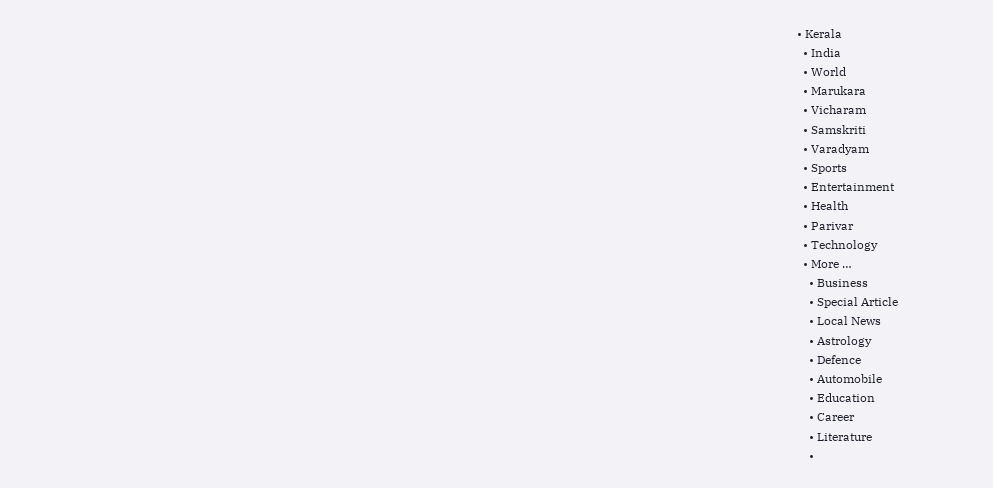• Kerala
  • India
  • World
  • Marukara
  • Vicharam
  • Samskriti
  • Varadyam
  • Sports
  • Entertainment
  • Health
  • Parivar
  • Technology
  • More …
    • Business
    • Special Article
    • Local News
    • Astrology
    • Defence
    • Automobile
    • Education
    • Career
    • Literature
    •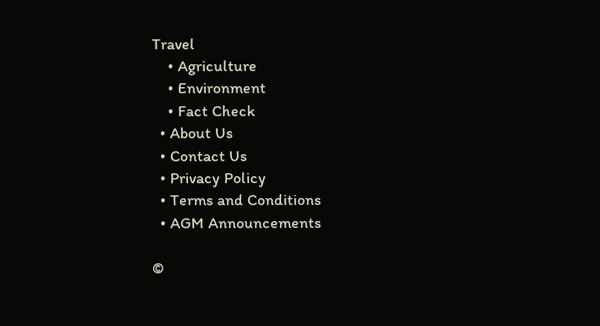Travel
    • Agriculture
    • Environment
    • Fact Check
  • About Us
  • Contact Us
  • Privacy Policy
  • Terms and Conditions
  • AGM Announcements

©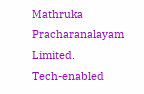Mathruka Pracharanalayam Limited.
Tech-enabled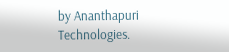by Ananthapuri Technologies.